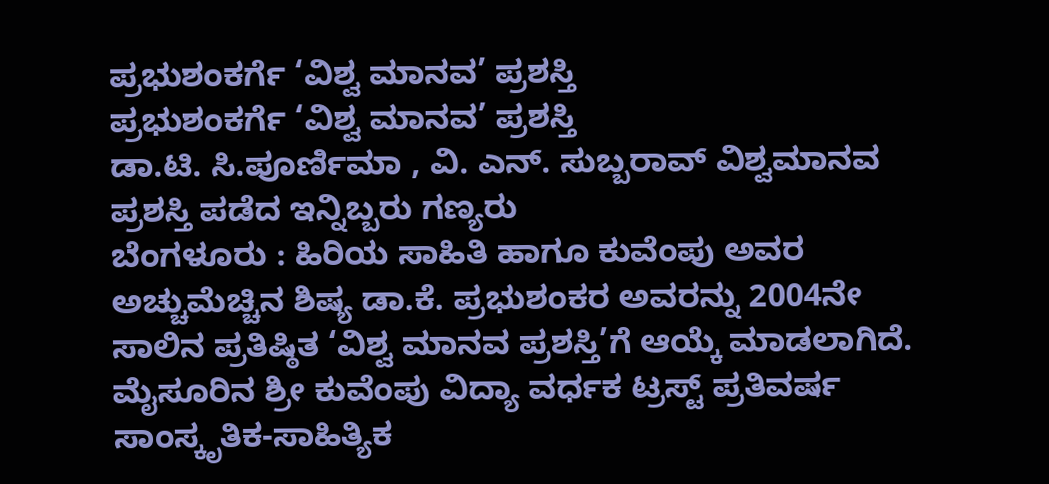ಪ್ರಭುಶಂಕರ್ಗೆ ‘ವಿಶ್ವ ಮಾನವ’ ಪ್ರಶಸ್ತಿ
ಪ್ರಭುಶಂಕರ್ಗೆ ‘ವಿಶ್ವ ಮಾನವ’ ಪ್ರಶಸ್ತಿ
ಡಾ.ಟಿ. ಸಿ.ಪೂರ್ಣಿಮಾ , ವಿ. ಎನ್. ಸುಬ್ಬರಾವ್ ವಿಶ್ವಮಾನವ ಪ್ರಶಸ್ತಿ ಪಡೆದ ಇನ್ನಿಬ್ಬರು ಗಣ್ಯರು
ಬೆಂಗಳೂರು : ಹಿರಿಯ ಸಾಹಿತಿ ಹಾಗೂ ಕುವೆಂಪು ಅವರ ಅಚ್ಚುಮೆಚ್ಚಿನ ಶಿಷ್ಯ ಡಾ.ಕೆ. ಪ್ರಭುಶಂಕರ ಅವರನ್ನು 2004ನೇ ಸಾಲಿನ ಪ್ರತಿಷ್ಠಿತ ‘ವಿಶ್ವ ಮಾನವ ಪ್ರಶಸ್ತಿ’ಗೆ ಆಯ್ಕೆ ಮಾಡಲಾಗಿದೆ.
ಮೈಸೂರಿನ ಶ್ರೀ ಕುವೆಂಪು ವಿದ್ಯಾ ವರ್ಧಕ ಟ್ರಸ್ಟ್ ಪ್ರತಿವರ್ಷ ಸಾಂಸ್ಕೃತಿಕ-ಸಾಹಿತ್ಯಿಕ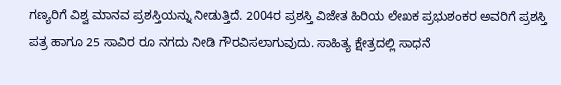ಗಣ್ಯರಿಗೆ ವಿಶ್ವ ಮಾನವ ಪ್ರಶಸ್ತಿಯನ್ನು ನೀಡುತ್ತಿದೆ. 2004ರ ಪ್ರಶಸ್ತಿ ವಿಜೇತ ಹಿರಿಯ ಲೇಖಕ ಪ್ರಭುಶಂಕರ ಅವರಿಗೆ ಪ್ರಶಸ್ತಿ ಪತ್ರ ಹಾಗೂ 25 ಸಾವಿರ ರೂ ನಗದು ನೀಡಿ ಗೌರವಿಸಲಾಗುವುದು. ಸಾಹಿತ್ಯ ಕ್ಷೇತ್ರದಲ್ಲಿ ಸಾಧನೆ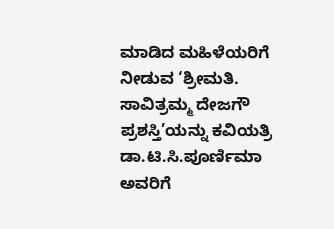ಮಾಡಿದ ಮಹಿಳೆಯರಿಗೆ ನೀಡುವ ‘ಶ್ರೀಮತಿ. ಸಾವಿತ್ರಮ್ಮ ದೇಜಗೌ ಪ್ರಶಸ್ತಿ’ಯನ್ನು ಕವಿಯತ್ರಿ ಡಾ.ಟಿ.ಸಿ.ಪೂರ್ಣಿಮಾ ಅವರಿಗೆ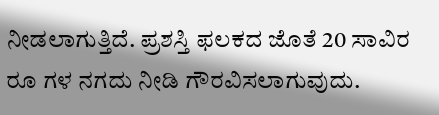ನೀಡಲಾಗುತ್ತಿದೆ. ಪ್ರಶಸ್ತಿ ಫಲಕದ ಜೊತೆ 20 ಸಾವಿರ ರೂ ಗಳ ನಗದು ನೀಡಿ ಗೌರವಿಸಲಾಗುವುದು.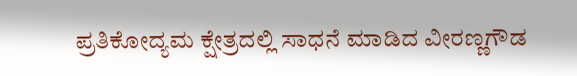ಪ್ರತಿಕೋದ್ಯಮ ಕ್ಷೇತ್ರದಲ್ಲಿ ಸಾಧನೆ ಮಾಡಿದ ವೀರಣ್ಣಗೌಡ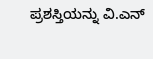ಪ್ರಶಸ್ತಿಯನ್ನು ವಿ.ಎನ್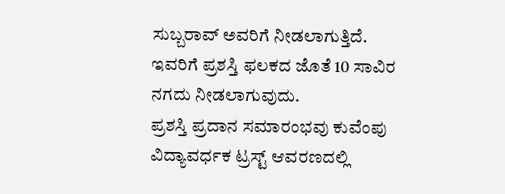ಸುಬ್ಬರಾವ್ ಅವರಿಗೆ ನೀಡಲಾಗುತ್ತಿದೆ. ಇವರಿಗೆ ಪ್ರಶಸ್ತಿ ಫಲಕದ ಜೊತೆ 10 ಸಾವಿರ ನಗದು ನೀಡಲಾಗುವುದು.
ಪ್ರಶಸ್ತಿ ಪ್ರದಾನ ಸಮಾರಂಭವು ಕುವೆಂಪು ವಿದ್ಯಾವರ್ಧಕ ಟ್ರಸ್ಟ್ ಆವರಣದಲ್ಲಿ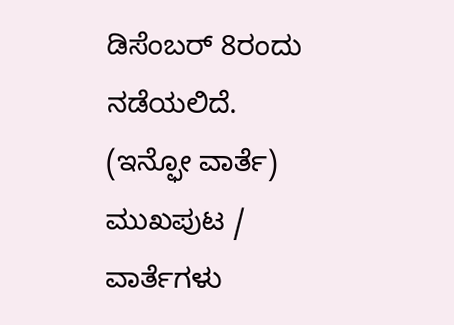ಡಿಸೆಂಬರ್ 8ರಂದು ನಡೆಯಲಿದೆ.
(ಇನ್ಫೋ ವಾರ್ತೆ)
ಮುಖಪುಟ / ವಾರ್ತೆಗಳು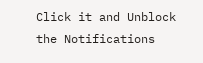Click it and Unblock the Notifications